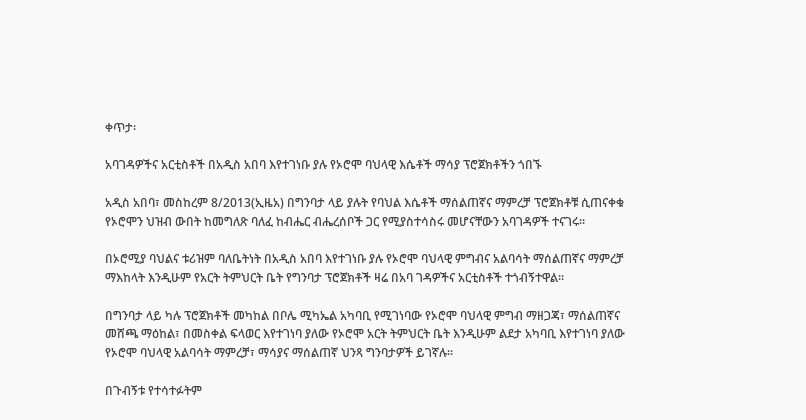ቀጥታ፡

አባገዳዎችና አርቲስቶች በአዲስ አበባ እየተገነቡ ያሉ የኦሮሞ ባህላዊ እሴቶች ማሳያ ፕሮጀክቶችን ጎበኙ

አዲስ አበባ፣ መስከረም 8/2013(ኢዜአ) በግንባታ ላይ ያሉት የባህል እሴቶች ማሰልጠኛና ማምረቻ ፕሮጀክቶቹ ሲጠናቀቁ የኦሮሞን ህዝብ ውበት ከመግለጽ ባለፈ ከብሔር ብሔረሰቦች ጋር የሚያስተሳስሩ መሆናቸውን አባገዳዎች ተናገሩ።

በኦሮሚያ ባህልና ቱሪዝም ባለቤትነት በአዲስ አበባ እየተገነቡ ያሉ የኦሮሞ ባህላዊ ምግብና አልባሳት ማሰልጠኛና ማምረቻ ማእከላት እንዲሁም የአርት ትምህርት ቤት የግንባታ ፕሮጀክቶች ዛሬ በአባ ገዳዎችና አርቲስቶች ተጎብኝተዋል።

በግንባታ ላይ ካሉ ፕሮጀክቶች መካከል በቦሌ ሚካኤል አካባቢ የሚገነባው የኦሮሞ ባህላዊ ምግብ ማዘጋጃ፣ ማሰልጠኛና መሸጫ ማዕከል፣ በመስቀል ፍላወር እየተገነባ ያለው የኦሮሞ አርት ትምህርት ቤት እንዲሁም ልደታ አካባቢ እየተገነባ ያለው የኦሮሞ ባህላዊ አልባሳት ማምረቻ፣ ማሳያና ማሰልጠኛ ህንጻ ግንባታዎች ይገኛሉ።

በጉብኝቱ የተሳተፉትም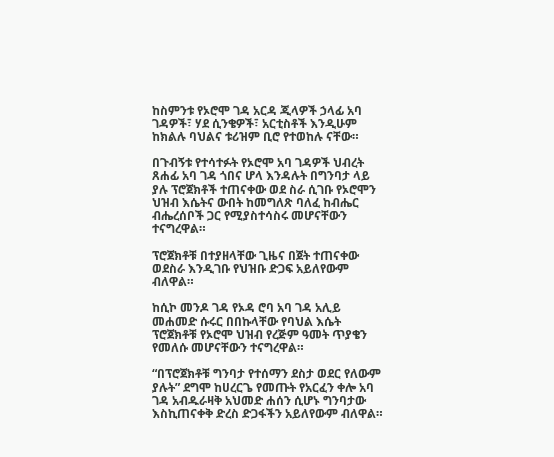ከስምንቱ የኦሮሞ ገዳ አርዳ ጂላዎች ኃላፊ አባ ገዳዎች፣ ሃደ ሲንቄዎች፣ አርቲስቶች እንዲሁም ከክልሉ ባህልና ቱሪዝም ቢሮ የተወከሉ ናቸው።

በጉብኝቱ የተሳተፉት የኦሮሞ አባ ገዳዎች ህብረት ጸሐፊ አባ ገዳ ጎበና ሆላ እንዳሉት በግንባታ ላይ ያሉ ፕሮጀክቶች ተጠናቀው ወደ ስራ ሲገቡ የኦሮሞን ህዝብ እሴትና ውበት ከመግለጽ ባለፈ ከብሔር ብሔረሰቦች ጋር የሚያስተሳስሩ መሆናቸውን ተናግረዋል።

ፕሮጀክቶቹ በተያዘላቸው ጊዜና በጀት ተጠናቀው ወደስራ እንዲገቡ የህዝቡ ድጋፍ አይለየውም ብለዋል።

ከሲኮ መንዶ ገዳ የኦዳ ሮባ አባ ገዳ አሊይ መሐመድ ሱሩር በበኩላቸው የባህል እሴት ፕሮጀክቶቹ የኦሮሞ ህዝብ የረጅም ዓመት ጥያቄን የመለሱ መሆናቸውን ተናግረዋል።

“በፕሮጀክቶቹ ግንባታ የተሰማን ደስታ ወደር የለውም ያሉት” ደግሞ ከሀረርጌ የመጡት የአርፈን ቀሎ አባ ገዳ አብዱራዛቅ አህመድ ሐሰን ሲሆኑ ግንባታው እስኪጠናቀቅ ድረስ ድጋፋችን አይለየውም ብለዋል።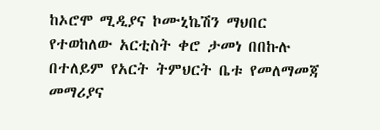ከኦሮሞ ሚዲያና ኮሙኒኬሽን ማህበር የተወከለው አርቲስት ቀሮ ታመነ በበኩሉ በተለይም የአርት ትምህርት ቤቱ የመለማመጃ መማሪያና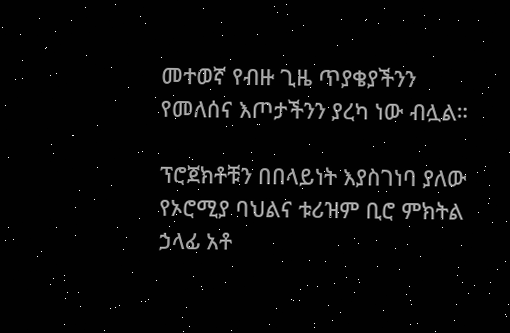መተወኛ የብዙ ጊዜ ጥያቄያችንን የመለሰና እጦታችንን ያረካ ነው ብሏል።

ፕሮጀክቶቹን በበላይነት እያስገነባ ያለው የኦሮሚያ ባህልና ቱሪዝም ቢሮ ምክትል ኃላፊ አቶ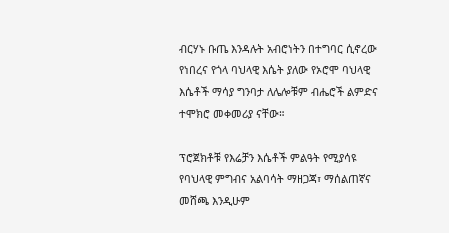ብርሃኑ ቡጤ እንዳሉት አብሮነትን በተግባር ሲኖረው የነበረና የጎላ ባህላዊ እሴት ያለው የኦሮሞ ባህላዊ እሴቶች ማሳያ ግንባታ ለሌሎቹም ብሔሮች ልምድና ተሞክሮ መቀመሪያ ናቸው።

ፕሮጀክቶቹ የእሬቻን እሴቶች ምልዓት የሚያሳዩ የባህላዊ ምግብና አልባሳት ማዘጋጃ፣ ማሰልጠኛና መሸጫ እንዲሁም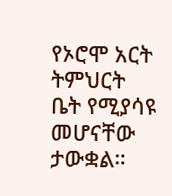የኦሮሞ አርት ትምህርት ቤት የሚያሳዩ መሆናቸው ታውቋል።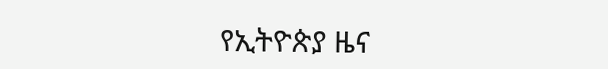የኢትዮጵያ ዜና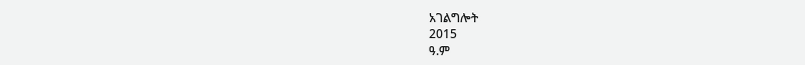አገልግሎት
2015
ዓ.ም